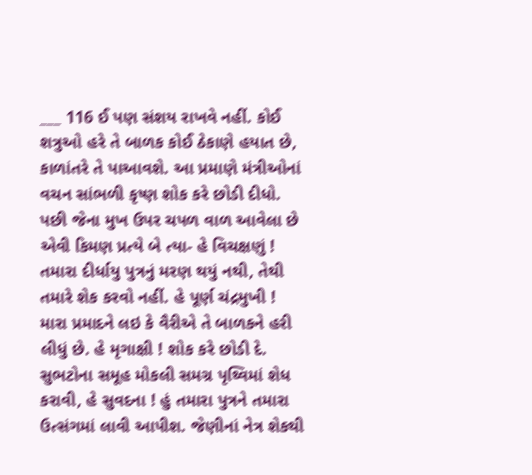___ 116 ઈ પણ સંશય રાખવે નહીં. કોઈ શત્રુઓ હરે તે બાળક કોઈ ઠેકાણે હયાત છે, કાળાંતરે તે પાઆવશે. આ પ્રમાણે મંત્રીઓનાં વચન સાંભળી કૃષ્ણ શોક કરે છોડી દીધો. પછી જેના મુખ ઉપર ચપળ વાળ આવેલા છે એવી કિમણ પ્રત્યે બે ત્યા- હે વિચક્ષણું ! તમારા દીર્ધાયુ પુત્રનું મરણ થયું નથી, તેથી તમારે શેક કરવો નહીં. હે પૂર્ણ ચંદ્રમુખી ! મારા પ્રમાદને લઇ કે વૈરીએ તે બાળકને હરી લીધું છે. હે મૃગાક્ષી ! શોક કરે છોડી દે. સુભટોના સમૂહ મોકલી સમગ્ર પૃથ્વિમાં શેધ કરાવી, હે સુવદના ! હું તમારા પુત્રને તમારા ઉત્સંગમાં લાવી આપીશ. જેણીનાં નેત્ર શેકથી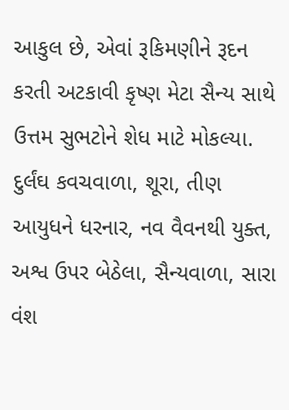આકુલ છે, એવાં રૂકિમણીને રૂદન કરતી અટકાવી કૃષ્ણ મેટા સૈન્ય સાથે ઉત્તમ સુભટોને શેધ માટે મોકલ્યા. દુર્લંઘ કવચવાળા, શૂરા, તીણ આયુધને ધરનાર, નવ વૈવનથી યુક્ત, અશ્વ ઉપર બેઠેલા, સૈન્યવાળા, સારા વંશ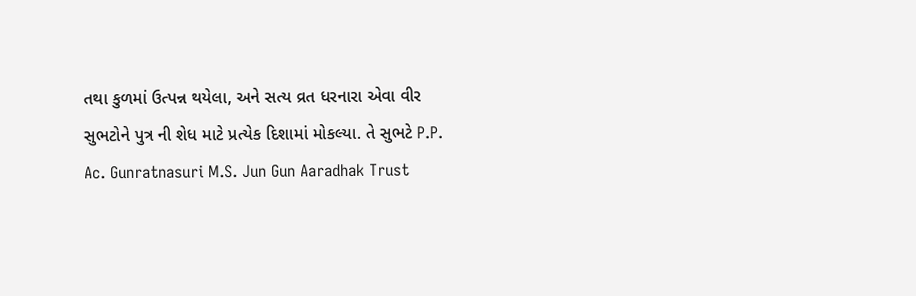તથા કુળમાં ઉત્પન્ન થયેલા, અને સત્ય વ્રત ધરનારા એવા વીર સુભટોને પુત્ર ની શેધ માટે પ્રત્યેક દિશામાં મોકલ્યા. તે સુભટે P.P. Ac. Gunratnasuri M.S. Jun Gun Aaradhak Trust